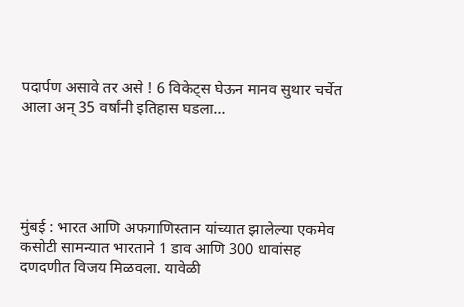पदार्पण असावे तर असे ! 6 विकेट्स घेऊन मानव सुथार चर्चेत आला अन् 35 वर्षांनी इतिहास घडला…





मुंबई : भारत आणि अफगाणिस्तान यांच्यात झालेल्या एकमेव कसोटी सामन्यात भारताने 1 डाव आणि 300 धावांसह दणदणीत विजय मिळवला. यावेळी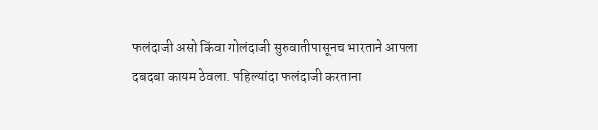फलंदाजी असो किंवा गोलंदाजी सुरुवातीपासूनच भारताने आपला दबदबा कायम ठेवला. पहिल्यांदा फलंदाजी करताना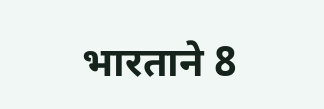भारताने 8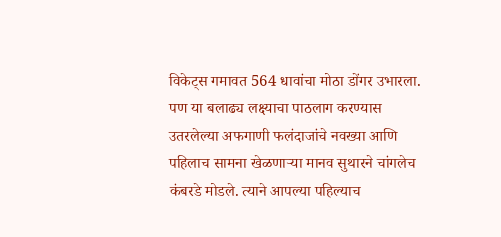विकेट्स गमावत 564 धावांचा मोठा डोंगर उभारला. पण या बलाढ्य लक्ष्याचा पाठलाग करण्यास उतरलेल्या अफगाणी फलंदाजांचे नवख्या आणि पहिलाच सामना खेळणाऱ्या मानव सुथारने चांगलेच कंबरडे मोडले. त्याने आपल्या पहिल्याच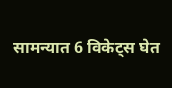सामन्यात 6 विकेट्स घेत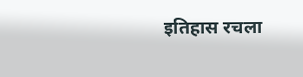इतिहास रचला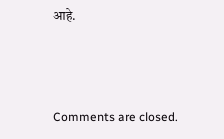आहे.



Comments are closed.